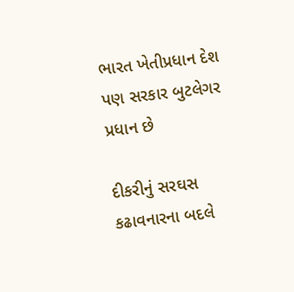ભારત ખેતીપ્રધાન દેશ પણ સરકાર બુટલેગર પ્રધાન છે

દીકરીનું સરઘસ કઢાવનારના બદલે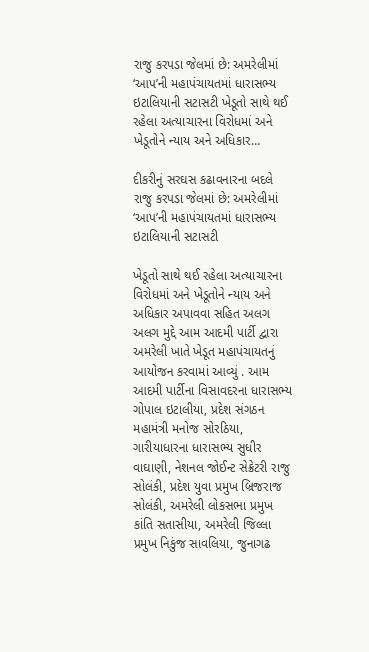રાજુ કરપડા જેલમાં છે: અમરેલીમાં ‘આપ’ની મહાપંચાયતમાં ધારાસભ્ય ઇટાલિયાની સટાસટી ખેડૂતો સાથે થઈ રહેલા અત્યાચારના વિરોધમાં અને ખેડૂતોને ન્યાય અને અધિકાર…

દીકરીનું સરઘસ કઢાવનારના બદલે રાજુ કરપડા જેલમાં છે: અમરેલીમાં ‘આપ’ની મહાપંચાયતમાં ધારાસભ્ય ઇટાલિયાની સટાસટી

ખેડૂતો સાથે થઈ રહેલા અત્યાચારના વિરોધમાં અને ખેડૂતોને ન્યાય અને અધિકાર અપાવવા સહિત અલગ અલગ મુદ્દે આમ આદમી પાર્ટી દ્વારા અમરેલી ખાતે ખેડૂત મહાપંચાયતનું આયોજન કરવામાં આવ્યું . આમ આદમી પાર્ટીના વિસાવદરના ધારાસભ્ય ગોપાલ ઇટાલીયા, પ્રદેશ સંગઠન મહામંત્રી મનોજ સોરઠિયા, ગારીયાધારના ધારાસભ્ય સુધીર વાઘાણી, નેશનલ જોઈન્ટ સેક્રેટરી રાજુ સોલંકી, પ્રદેશ યુવા પ્રમુખ બ્રિજરાજ સોલંકી, અમરેલી લોકસભા પ્રમુખ કાંતિ સતાસીયા, અમરેલી જિલ્લા પ્રમુખ નિકુંજ સાવલિયા, જુનાગઢ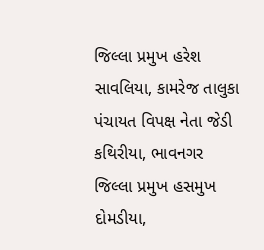જિલ્લા પ્રમુખ હરેશ સાવલિયા, કામરેજ તાલુકા પંચાયત વિપક્ષ નેતા જેડી કથિરીયા, ભાવનગર જિલ્લા પ્રમુખ હસમુખ દોમડીયા,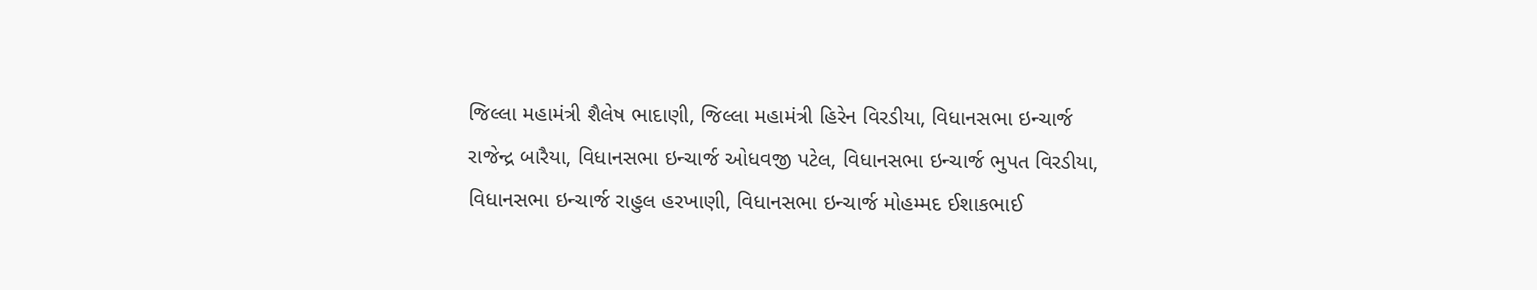જિલ્લા મહામંત્રી શૈલેષ ભાદાણી, જિલ્લા મહામંત્રી હિરેન વિરડીયા, વિધાનસભા ઇન્ચાર્જ રાજેન્દ્ર બારૈયા, વિધાનસભા ઇન્ચાર્જ ઓધવજી પટેલ, વિધાનસભા ઇન્ચાર્જ ભુપત વિરડીયા, વિધાનસભા ઇન્ચાર્જ રાહુલ હરખાણી, વિધાનસભા ઇન્ચાર્જ મોહમ્મદ ઈશાકભાઈ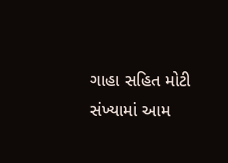ગાહા સહિત મોટી સંખ્યામાં આમ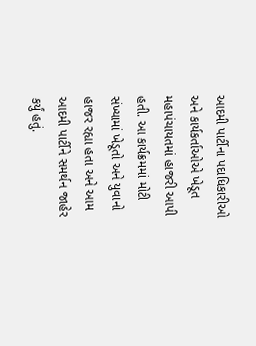આદમી પાર્ટીના પદાધિકારીઓ અને કાર્યકર્તાઓએ ખેડૂત મહાપંચાયતમાં હાજરી આપી હતી. આ કાર્યક્રમમાં મોટી સંખ્યામાં ખેડૂતો અને યુવાનો હાજર રહ્યા હતા અને આમ આદમી પાર્ટીને સમર્થન જાહેર કર્યું હતું.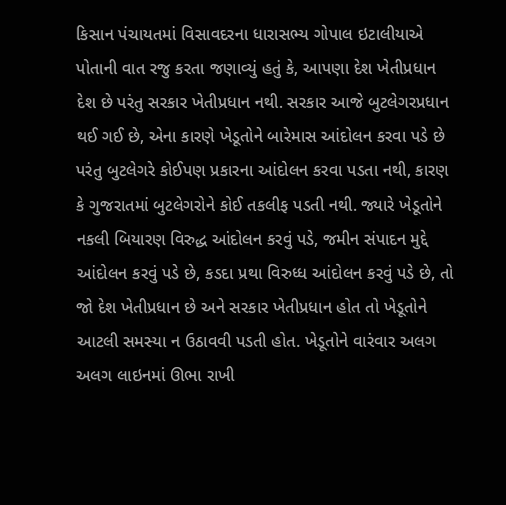કિસાન પંચાયતમાં વિસાવદરના ધારાસભ્ય ગોપાલ ઇટાલીયાએ પોતાની વાત રજુ કરતા જણાવ્યું હતું કે, આપણા દેશ ખેતીપ્રધાન દેશ છે પરંતુ સરકાર ખેતીપ્રધાન નથી. સરકાર આજે બુટલેગરપ્રધાન થઈ ગઈ છે, એના કારણે ખેડૂતોને બારેમાસ આંદોલન કરવા પડે છે પરંતુ બુટલેગરે કોઈપણ પ્રકારના આંદોલન કરવા પડતા નથી, કારણ કે ગુજરાતમાં બુટલેગરોને કોઈ તકલીફ પડતી નથી. જ્યારે ખેડૂતોને નકલી બિયારણ વિરુદ્ધ આંદોલન કરવું પડે, જમીન સંપાદન મુદ્દે આંદોલન કરવું પડે છે, કડદા પ્રથા વિરુધ્ધ આંદોલન કરવું પડે છે, તો જો દેશ ખેતીપ્રધાન છે અને સરકાર ખેતીપ્રધાન હોત તો ખેડૂતોને આટલી સમસ્યા ન ઉઠાવવી પડતી હોત. ખેડૂતોને વારંવાર અલગ અલગ લાઇનમાં ઊભા રાખી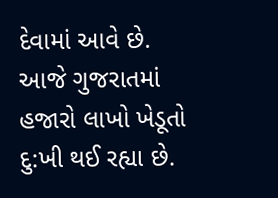દેવામાં આવે છે. આજે ગુજરાતમાં હજારો લાખો ખેડૂતો દુ:ખી થઈ રહ્યા છે.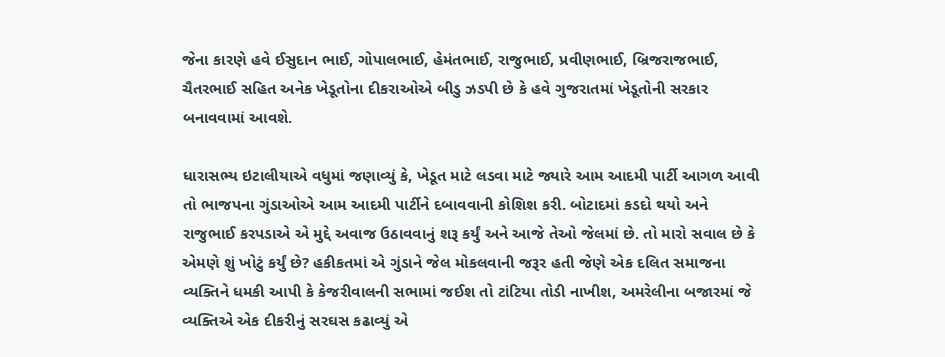જેના કારણે હવે ઈસુદાન ભાઈ, ગોપાલભાઈ, હેમંતભાઈ, રાજુભાઈ, પ્રવીણભાઈ, બ્રિજરાજભાઈ, ચૈતરભાઈ સહિત અનેક ખેડૂતોના દીકરાઓએ બીડુ ઝડપી છે કે હવે ગુજરાતમાં ખેડૂતોની સરકાર બનાવવામાં આવશે.

ધારાસભ્ય ઇટાલીયાએ વધુમાં જણાવ્યું કે, ખેડૂત માટે લડવા માટે જ્યારે આમ આદમી પાર્ટી આગળ આવી તો ભાજપના ગુંડાઓએ આમ આદમી પાર્ટીને દબાવવાની કોશિશ કરી. બોટાદમાં કડદો થયો અને રાજુભાઈ કરપડાએ એ મુદ્દે અવાજ ઉઠાવવાનું શરૂ કર્યું અને આજે તેઓ જેલમાં છે. તો મારો સવાલ છે કે એમણે શું ખોટું કર્યું છે? હકીકતમાં એ ગુંડાને જેલ મોકલવાની જરૂર હતી જેણે એક દલિત સમાજના વ્યક્તિને ધમકી આપી કે કેજરીવાલની સભામાં જઈશ તો ટાંટિયા તોડી નાખીશ, અમરેલીના બજારમાં જે વ્યક્તિએ એક દીકરીનું સરઘસ કઢાવ્યું એ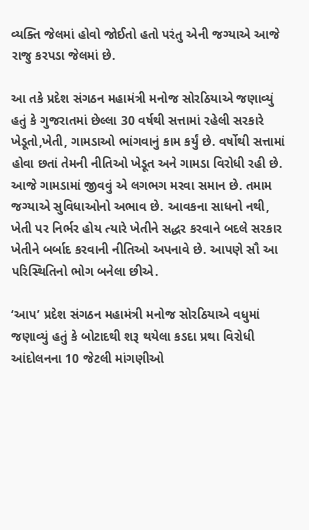વ્યક્તિ જેલમાં હોવો જોઈતો હતો પરંતુ એની જગ્યાએ આજે રાજુ કરપડા જેલમાં છે.

આ તકે પ્રદેશ સંગઠન મહામંત્રી મનોજ સોરઠિયાએ જણાવ્યું હતું કે ગુજરાતમાં છેલ્લા 30 વર્ષથી સત્તામાં રહેલી સરકારે ખેડૂતો,ખેતી, ગામડાઓ ભાંગવાનું કામ કર્યું છે. વર્ષોથી સત્તામાં હોવા છતાં તેમની નીતિઓ ખેડૂત અને ગામડા વિરોધી રહી છે. આજે ગામડામાં જીવવું એ લગભગ મરવા સમાન છે. તમામ જગ્યાએ સુવિધાઓનો અભાવ છે. આવકના સાધનો નથી, ખેતી પર નિર્ભર હોય ત્યારે ખેતીને સદ્ધર કરવાને બદલે સરકાર ખેતીને બર્બાદ કરવાની નીતિઓ અપનાવે છે. આપણે સૌ આ પરિસ્થિતિનો ભોગ બનેલા છીએ.

‘આપ’ પ્રદેશ સંગઠન મહામંત્રી મનોજ સોરઠિયાએ વધુમાં જણાવ્યું હતું કે બોટાદથી શરૂ થયેલા કડદા પ્રથા વિરોધી આંદોલનના 10 જેટલી માંગણીઓ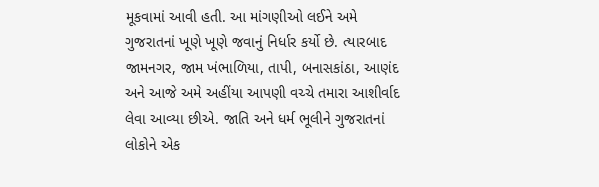મૂકવામાં આવી હતી. આ માંગણીઓ લઈને અમે ગુજરાતનાં ખૂણે ખૂણે જવાનું નિર્ધાર કર્યો છે. ત્યારબાદ જામનગર, જામ ખંભાળિયા, તાપી, બનાસકાંઠા, આણંદ અને આજે અમે અહીંયા આપણી વચ્ચે તમારા આશીર્વાદ લેવા આવ્યા છીએ. જાતિ અને ધર્મ ભૂલીને ગુજરાતનાં લોકોને એક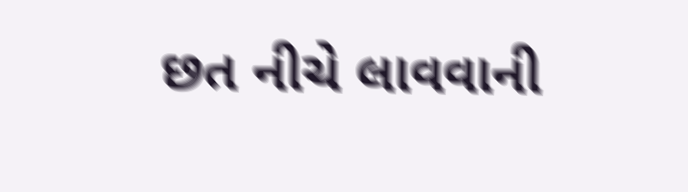છત નીચે લાવવાની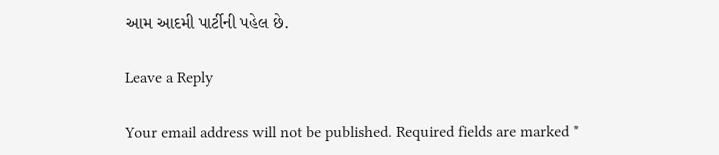આમ આદમી પાર્ટીની પહેલ છે.

Leave a Reply

Your email address will not be published. Required fields are marked *